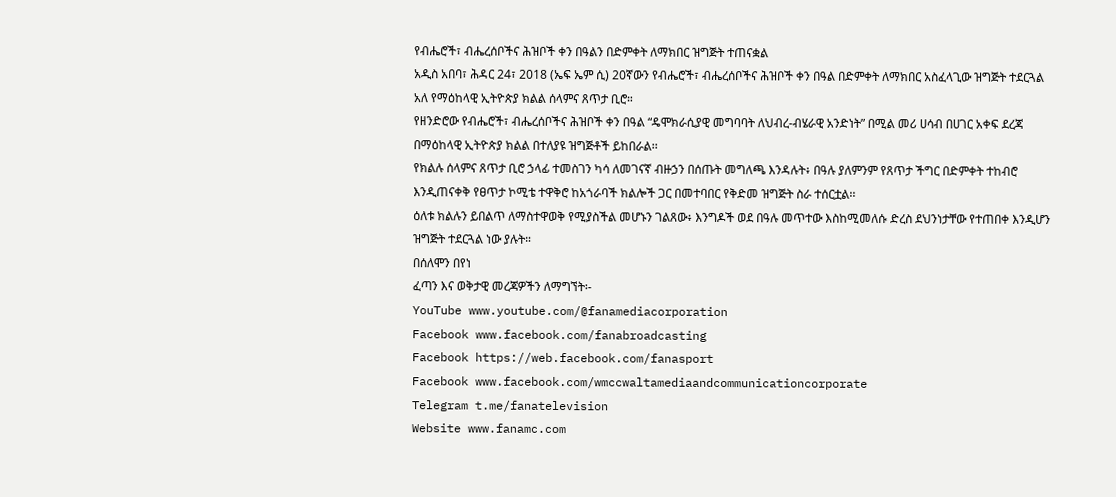የብሔሮች፣ ብሔረሰቦችና ሕዝቦች ቀን በዓልን በድምቀት ለማክበር ዝግጅት ተጠናቋል
አዲስ አበባ፣ ሕዳር 24፣ 2018 (ኤፍ ኤም ሲ) 20ኛውን የብሔሮች፣ ብሔረሰቦችና ሕዝቦች ቀን በዓል በድምቀት ለማክበር አስፈላጊው ዝግጅት ተደርጓል አለ የማዕከላዊ ኢትዮጵያ ክልል ሰላምና ጸጥታ ቢሮ።
የዘንድሮው የብሔሮች፣ ብሔረሰቦችና ሕዝቦች ቀን በዓል “ዴሞክራሲያዊ መግባባት ለህብረ-ብሄራዊ አንድነት” በሚል መሪ ሀሳብ በሀገር አቀፍ ደረጃ በማዕከላዊ ኢትዮጵያ ክልል በተለያዩ ዝግጅቶች ይከበራል፡፡
የክልሉ ሰላምና ጸጥታ ቢሮ ኃላፊ ተመስገን ካሳ ለመገናኛ ብዙኃን በሰጡት መግለጫ እንዳሉት፥ በዓሉ ያለምንም የጸጥታ ችግር በድምቀት ተከብሮ እንዲጠናቀቅ የፀጥታ ኮሚቴ ተዋቅሮ ከአጎራባች ክልሎች ጋር በመተባበር የቅድመ ዝግጅት ስራ ተሰርቷል፡፡
ዕለቱ ክልሉን ይበልጥ ለማስተዋወቅ የሚያስችል መሆኑን ገልጸው፥ እንግዶች ወደ በዓሉ መጥተው እስከሚመለሱ ድረስ ደህንነታቸው የተጠበቀ እንዲሆን ዝግጅት ተደርጓል ነው ያሉት።
በሰለሞን በየነ
ፈጣን እና ወቅታዊ መረጃዎችን ለማግኘት፡-
YouTube www.youtube.com/@fanamediacorporation
Facebook www.facebook.com/fanabroadcasting
Facebook https://web.facebook.com/fanasport
Facebook www.facebook.com/wmccwaltamediaandcommunicationcorporate
Telegram t.me/fanatelevision
Website www.fanamc.com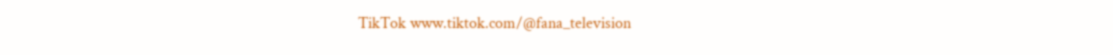TikTok www.tiktok.com/@fana_television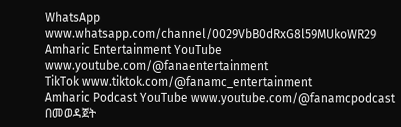WhatsApp www.whatsapp.com/channel/0029VbB0dRxG8l59MUkoWR29
Amharic Entertainment YouTube www.youtube.com/@fanaentertainment
TikTok www.tiktok.com/@fanamc_entertainment
Amharic Podcast YouTube www.youtube.com/@fanamcpodcast በመወዳጀት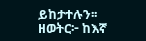ይከታተሉን፡፡
ዘወትር፦ ከእኛ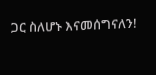ጋር ስለሆኑ እናመሰግናለን!